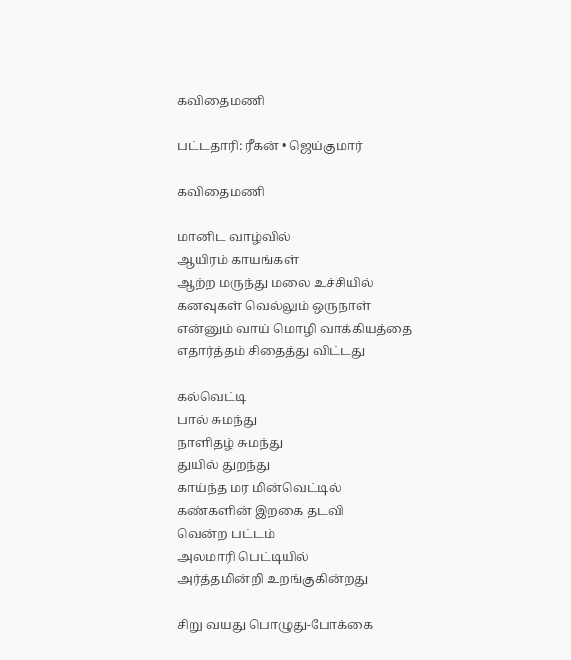கவிதைமணி

பட்டதாரி: ரீகன் • ஜெய்குமார்

கவிதைமணி

மானிட வாழ்வில்
ஆயிரம் காயங்கள்
ஆற்ற மருந்து மலை உச்சியில்
கனவுகள் வெல்லும் ஒருநாள்
என்னும் வாய் மொழி வாக்கியத்தை
எதார்த்தம் சிதைத்து விட்டது

கல்வெட்டி
பால் சுமந்து
நாளிதழ் சுமந்து
துயில் துறந்து
காய்ந்த மர மின்வெட்டில்
கண்களின் இறகை தடவி
வென்ற பட்டம்
அலமாரி பெட்டியில்
அர்த்தமின்றி உறங்குகின்றது

சிறு வயது பொழுது-போக்கை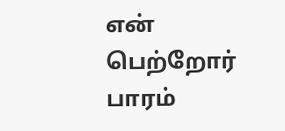என் பெற்றோர் பாரம்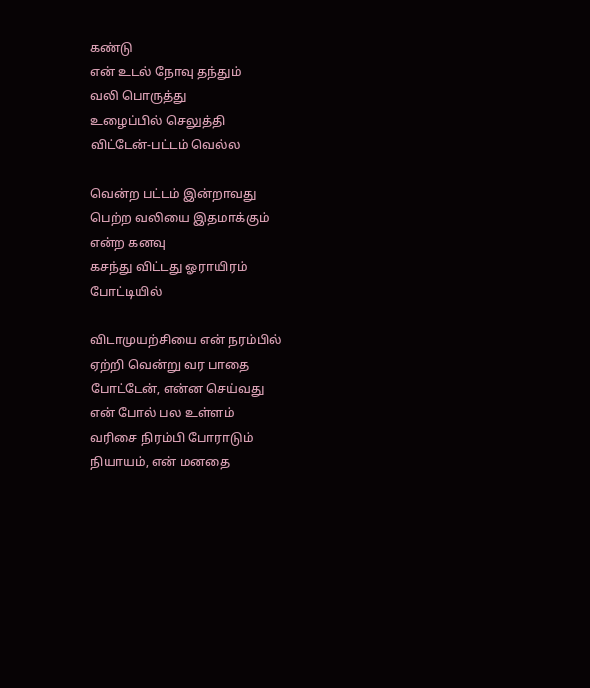கண்டு
என் உடல் நோவு தந்தும்
வலி பொருத்து
உழைப்பில் செலுத்தி
விட்டேன்-பட்டம் வெல்ல

வென்ற பட்டம் இன்றாவது
பெற்ற வலியை இதமாக்கும்
என்ற கனவு
கசந்து விட்டது ஓராயிரம்
போட்டியில்

விடாமுயற்சியை என் நரம்பில்
ஏற்றி வென்று வர பாதை
போட்டேன், என்ன செய்வது
என் போல் பல உள்ளம்
வரிசை நிரம்பி போராடும்
நியாயம், என் மனதை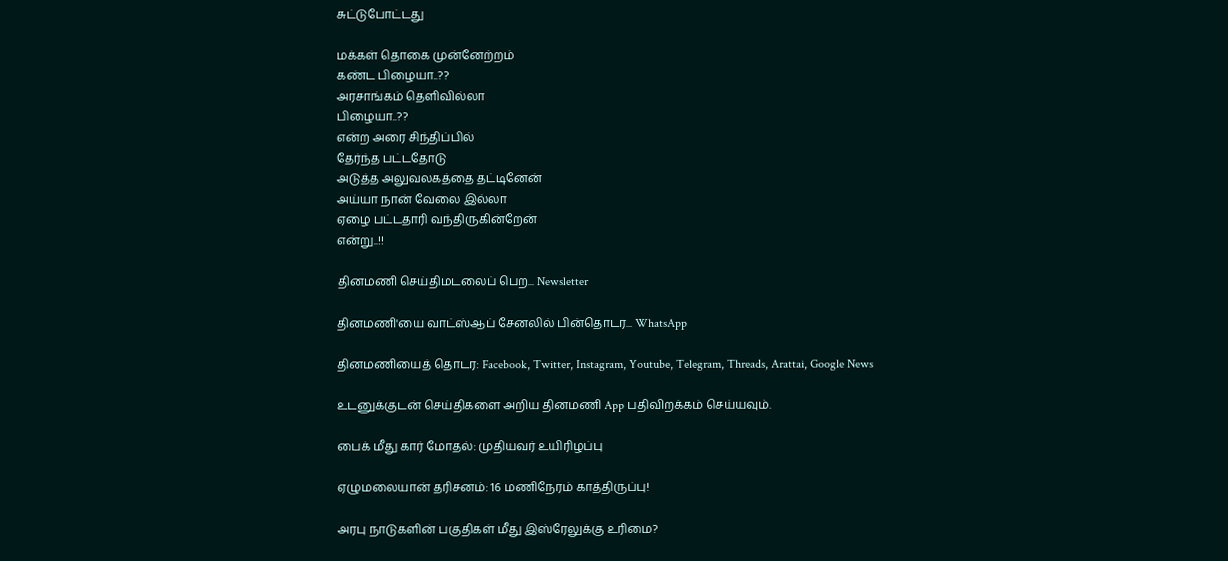சுட்டுபோட்டது

மக்கள் தொகை முன்னேற்றம்
கண்ட பிழையா..??
அரசாங்கம் தெளிவில்லா
பிழையா..??
என்ற அரை சிந்திப்பில்
தேர்ந்த பட்டதோடு
அடுத்த அலுவலகத்தை தட்டினேன்
அய்யா நான் வேலை இல்லா
ஏழை பட்டதாரி வந்திருகின்றேன்
என்று..!!

தினமணி செய்திமடலைப் பெற... Newsletter

தினமணி'யை வாட்ஸ்ஆப் சேனலில் பின்தொடர... WhatsApp

தினமணியைத் தொடர: Facebook, Twitter, Instagram, Youtube, Telegram, Threads, Arattai, Google News

உடனுக்குடன் செய்திகளை அறிய தினமணி App பதிவிறக்கம் செய்யவும்.

பைக் மீது கார் மோதல்: முதியவர் உயிரிழப்பு

ஏழுமலையான் தரிசனம்: 16 மணிநேரம் காத்திருப்பு!

அரபு நாடுகளின் பகுதிகள் மீது இஸ்ரேலுக்கு உரிமை?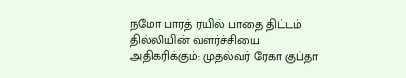நமோ பாரத் ரயில் பாதை திட்டம் தில்லியின் வளர்ச்சியை அதிகரிக்கும்: முதல்வர் ரேகா குப்தா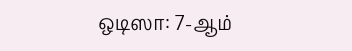ஒடிஸா: 7-ஆம்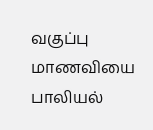வகுப்பு மாணவியை பாலியல்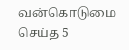வன்கொடுமை செய்த 5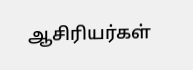ஆசிரியர்கள்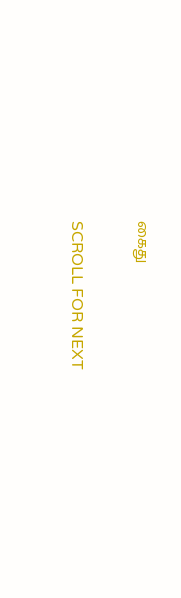கைது

SCROLL FOR NEXT